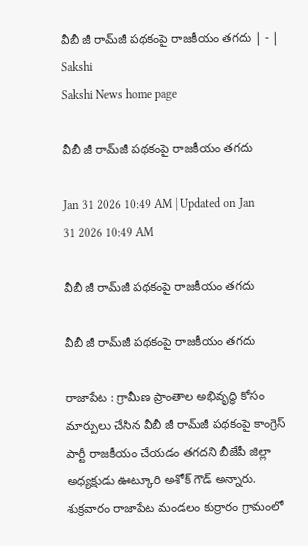వీబీ జీ రామ్‌జీ పథకంపై రాజకీయం తగదు | - | Sakshi
Sakshi News home page

వీబీ జీ రామ్‌జీ పథకంపై రాజకీయం తగదు

Jan 31 2026 10:49 AM | Updated on Jan 31 2026 10:49 AM

వీబీ జీ రామ్‌జీ పథకంపై రాజకీయం తగదు

వీబీ జీ రామ్‌జీ పథకంపై రాజకీయం తగదు

రాజాపేట : గ్రామీణ ప్రాంతాల అభివృద్ధి కోసం మార్పులు చేసిన వీబీ జీ రామ్‌జీ పథకంపై కాంగ్రెస్‌ పార్టీ రాజకీయం చేయడం తగదని బీజేపీ జిల్లా అధ్యక్షుడు ఊట్కూరి అశోక్‌ గౌడ్‌ అన్నారు. శుక్రవారం రాజాపేట మండలం కుర్రారం గ్రామంలో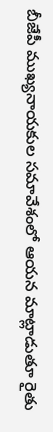బీజేపీ ముఖ్యనాయకుల సమావేశంలో ఆయన మాట్లాడుతూ రైతు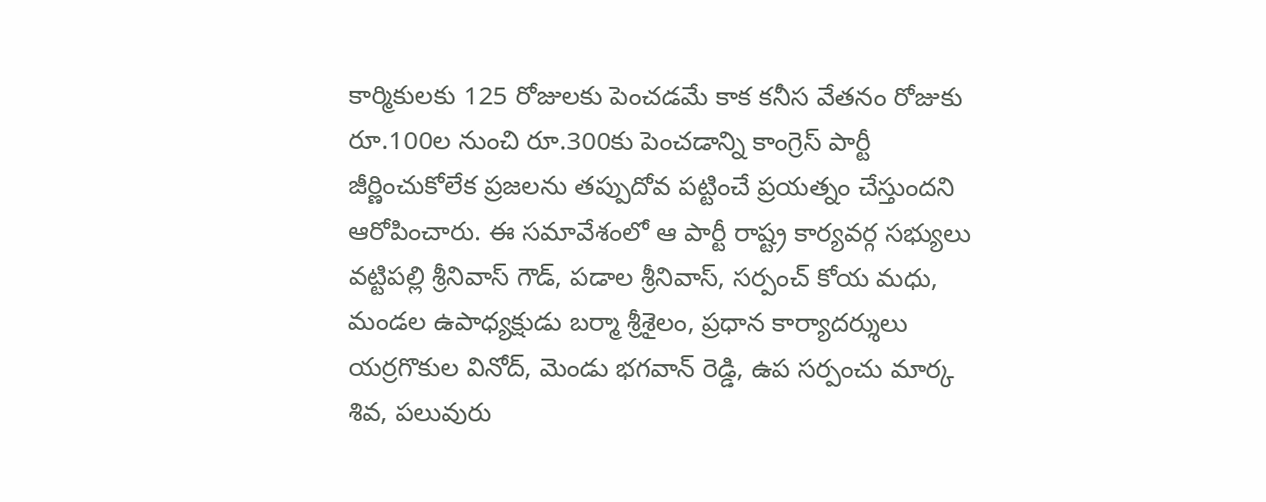కార్మికులకు 125 రోజులకు పెంచడమే కాక కనీస వేతనం రోజుకు రూ.100ల నుంచి రూ.300కు పెంచడాన్ని కాంగ్రెస్‌ పార్టీ జీర్ణించుకోలేక ప్రజలను తప్పుదోవ పట్టించే ప్రయత్నం చేస్తుందని ఆరోపించారు. ఈ సమావేశంలో ఆ పార్టీ రాష్ట్ర కార్యవర్గ సభ్యులు వట్టిపల్లి శ్రీనివాస్‌ గౌడ్‌, పడాల శ్రీనివాస్‌, సర్పంచ్‌ కోయ మధు, మండల ఉపాధ్యక్షుడు బర్మా శ్రీశైలం, ప్రధాన కార్యాదర్శులు యర్రగొకుల వినోద్‌, మెండు భగవాన్‌ రెడ్డి, ఉప సర్పంచు మార్క శివ, పలువురు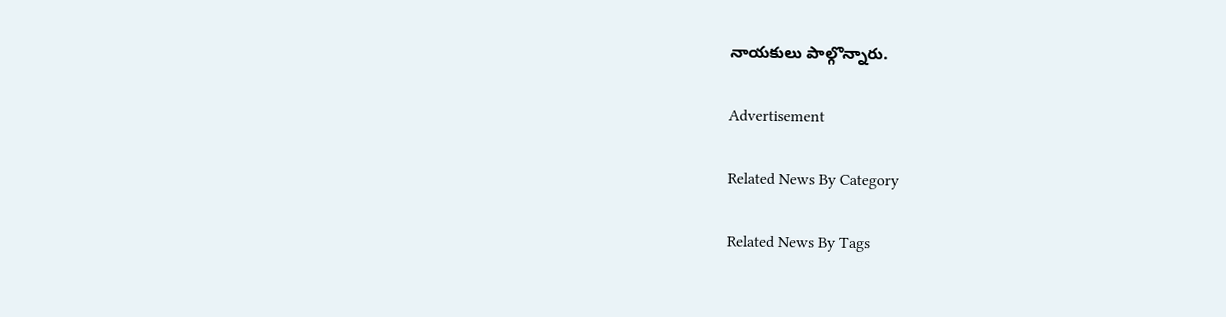నాయకులు పాల్గొన్నారు.

Advertisement

Related News By Category

Related News By Tags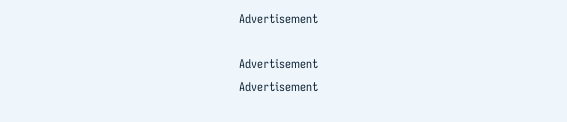Advertisement

Advertisement
Advertisement